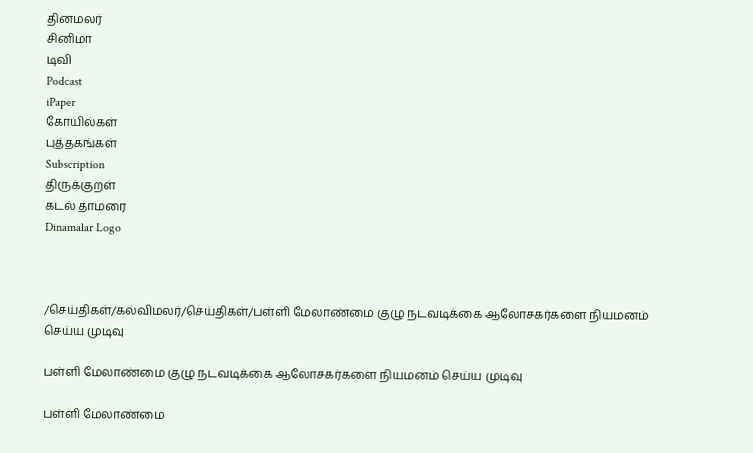தினமலர்
சினிமா
டிவி
Podcast
iPaper
கோயில்கள்
புத்தகங்கள்
Subscription
திருக்குறள்
கடல் தாமரை
Dinamalar Logo



/செய்திகள்/கல்விமலர்/செய்திகள்/பள்ளி மேலாண்மை குழு நடவடிக்கை ஆலோசகர்களை நியமனம் செய்ய முடிவு

பள்ளி மேலாண்மை குழு நடவடிக்கை ஆலோசகர்களை நியமனம் செய்ய முடிவு

பள்ளி மேலாண்மை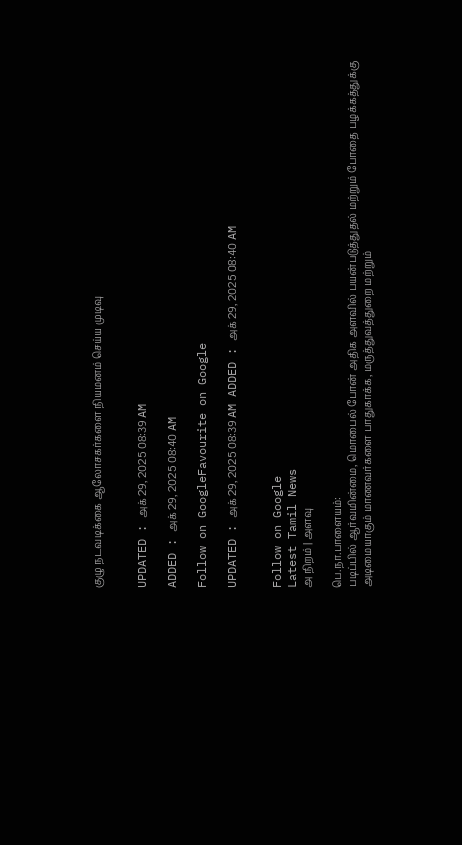குழு நடவடிக்கை ஆலோசகர்களை நியமனம் செய்ய முடிவு


UPDATED : அக் 29, 2025 08:39 AM

ADDED : அக் 29, 2025 08:40 AM

Follow on GoogleFavourite on Google

UPDATED : அக் 29, 2025 08:39 AM ADDED : அக் 29, 2025 08:40 AM


Follow on Google
Latest Tamil News
அ நிறம் | அளவு

பெ.நா.பாளையம்:
படிப்பில் ஆர்வமின்மை, மொபைல் போன் அதிக அளவில் பயன்படுத்துதல் மற்றும் போதை பழக்கத்துக்கு அடிமையாகும் மாணவர்களை பாதுகாக்க, மருத்துவத்துறை மற்றும்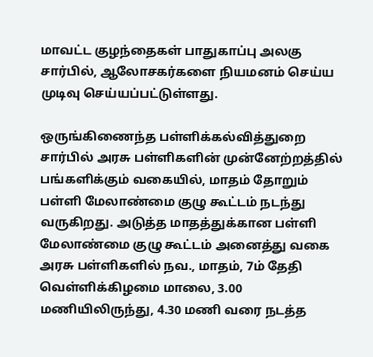மாவட்ட குழந்தைகள் பாதுகாப்பு அலகு சார்பில், ஆலோசகர்களை நியமனம் செய்ய முடிவு செய்யப்பட்டுள்ளது.

ஒருங்கிணைந்த பள்ளிக்கல்வித்துறை சார்பில் அரசு பள்ளிகளின் முன்னேற்றத்தில் பங்களிக்கும் வகையில், மாதம் தோறும் பள்ளி மேலாண்மை குழு கூட்டம் நடந்து வருகிறது. அடுத்த மாதத்துக்கான பள்ளி மேலாண்மை குழு கூட்டம் அனைத்து வகை அரசு பள்ளிகளில் நவ., மாதம், 7ம் தேதி வெள்ளிக்கிழமை மாலை, 3.00 மணியிலிருந்து, 4.30 மணி வரை நடத்த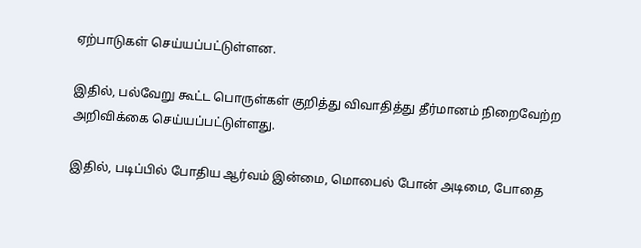ஏற்பாடுகள் செய்யப்பட்டுள்ளன.

இதில், பல்வேறு கூட்ட பொருள்கள் குறித்து விவாதித்து தீர்மானம் நிறைவேற்ற அறிவிக்கை செய்யப்பட்டுள்ளது.

இதில், படிப்பில் போதிய ஆர்வம் இன்மை, மொபைல் போன் அடிமை, போதை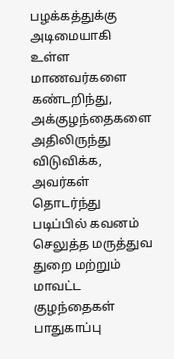பழக்கத்துக்கு அடிமையாகி உள்ள மாணவர்களை கண்டறிந்து, அக்குழந்தைகளை அதிலிருந்து விடுவிக்க, அவர்கள் தொடர்ந்து படிப்பில் கவனம் செலுத்த மருத்துவ துறை மற்றும் மாவட்ட குழந்தைகள் பாதுகாப்பு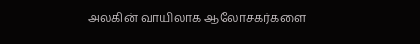அலகின் வாயிலாக ஆலோசகர்களை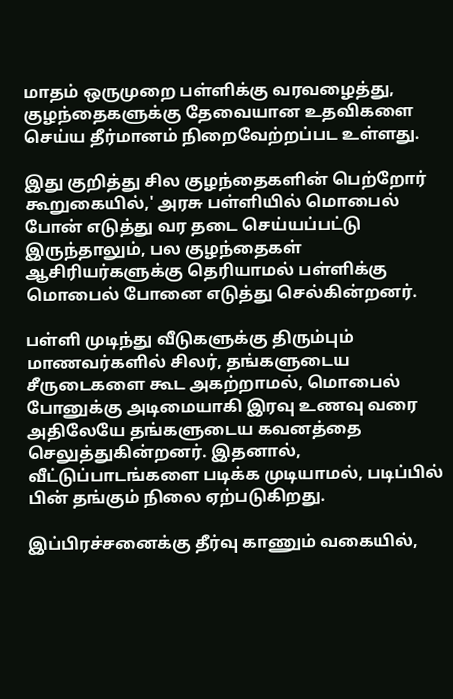மாதம் ஒருமுறை பள்ளிக்கு வரவழைத்து, குழந்தைகளுக்கு தேவையான உதவிகளை செய்ய தீர்மானம் நிறைவேற்றப்பட உள்ளது.

இது குறித்து சில குழந்தைகளின் பெற்றோர் கூறுகையில்,' அரசு பள்ளியில் மொபைல் போன் எடுத்து வர தடை செய்யப்பட்டு இருந்தாலும், பல குழந்தைகள் ஆசிரியர்களுக்கு தெரியாமல் பள்ளிக்கு மொபைல் போனை எடுத்து செல்கின்றனர்.

பள்ளி முடிந்து வீடுகளுக்கு திரும்பும் மாணவர்களில் சிலர், தங்களுடைய சீருடைகளை கூட அகற்றாமல், மொபைல் போனுக்கு அடிமையாகி இரவு உணவு வரை அதிலேயே தங்களுடைய கவனத்தை செலுத்துகின்றனர். இதனால், வீட்டுப்பாடங்களை படிக்க முடியாமல், படிப்பில் பின் தங்கும் நிலை ஏற்படுகிறது.

இப்பிரச்சனைக்கு தீர்வு காணும் வகையில்,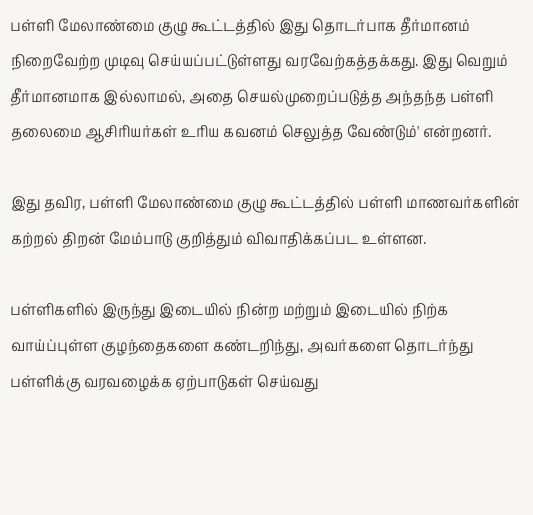பள்ளி மேலாண்மை குழு கூட்டத்தில் இது தொடர்பாக தீர்மானம் நிறைவேற்ற முடிவு செய்யப்பட்டுள்ளது வரவேற்கத்தக்கது. இது வெறும் தீர்மானமாக இல்லாமல், அதை செயல்முறைப்படுத்த அந்தந்த பள்ளி தலைமை ஆசிரியர்கள் உரிய கவனம் செலுத்த வேண்டும்' என்றனர்.

இது தவிர, பள்ளி மேலாண்மை குழு கூட்டத்தில் பள்ளி மாணவர்களின் கற்றல் திறன் மேம்பாடு குறித்தும் விவாதிக்கப்பட உள்ளன.

பள்ளிகளில் இருந்து இடையில் நின்ற மற்றும் இடையில் நிற்க வாய்ப்புள்ள குழந்தைகளை கண்டறிந்து, அவர்களை தொடர்ந்து பள்ளிக்கு வரவழைக்க ஏற்பாடுகள் செய்வது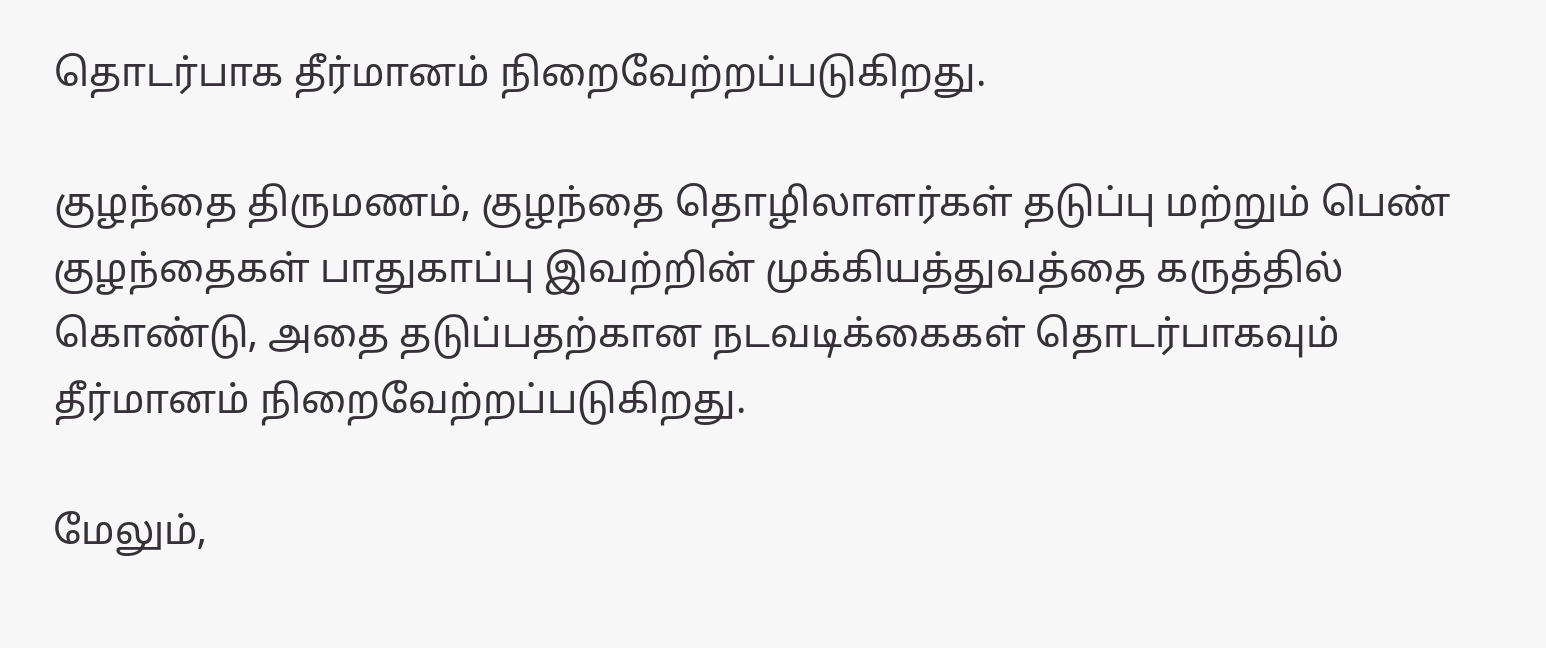தொடர்பாக தீர்மானம் நிறைவேற்றப்படுகிறது.

குழந்தை திருமணம், குழந்தை தொழிலாளர்கள் தடுப்பு மற்றும் பெண் குழந்தைகள் பாதுகாப்பு இவற்றின் முக்கியத்துவத்தை கருத்தில் கொண்டு, அதை தடுப்பதற்கான நடவடிக்கைகள் தொடர்பாகவும் தீர்மானம் நிறைவேற்றப்படுகிறது.

மேலும்,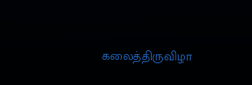கலைத்திருவிழா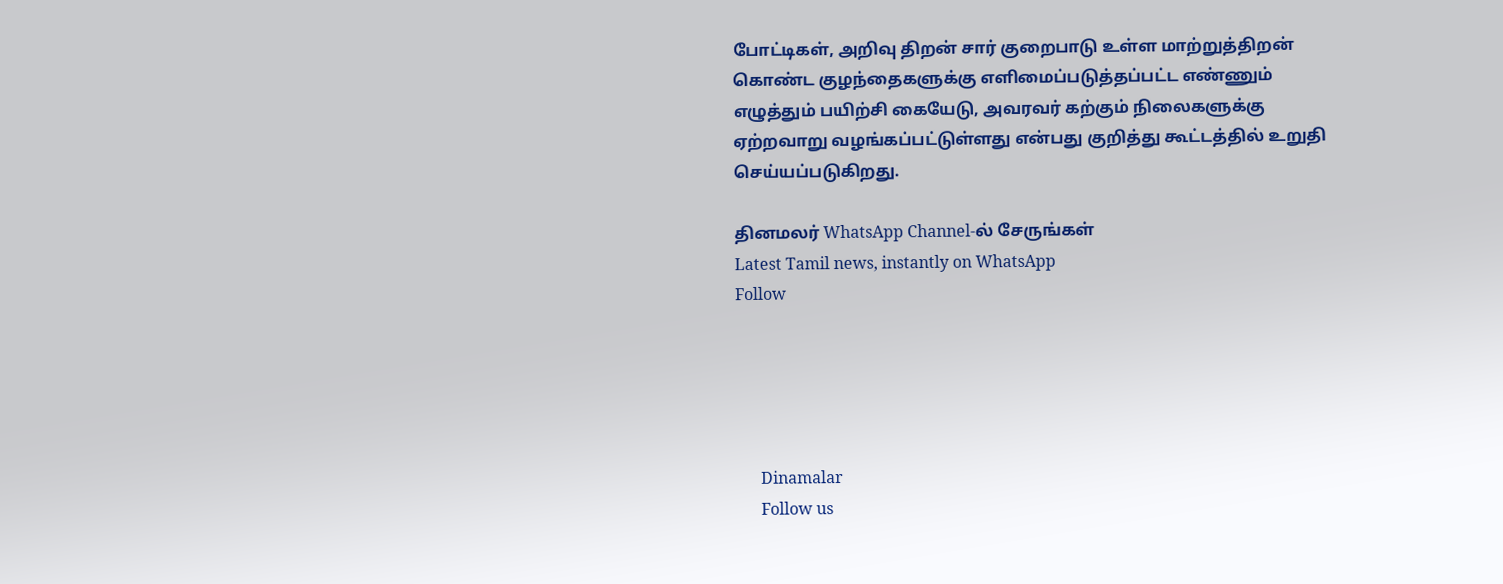போட்டிகள், அறிவு திறன் சார் குறைபாடு உள்ள மாற்றுத்திறன் கொண்ட குழந்தைகளுக்கு எளிமைப்படுத்தப்பட்ட எண்ணும் எழுத்தும் பயிற்சி கையேடு, அவரவர் கற்கும் நிலைகளுக்கு ஏற்றவாறு வழங்கப்பட்டுள்ளது என்பது குறித்து கூட்டத்தில் உறுதி செய்யப்படுகிறது.

தினமலர் WhatsApp Channel-ல் சேருங்கள்
Latest Tamil news, instantly on WhatsApp
Follow





      Dinamalar
      Follow us